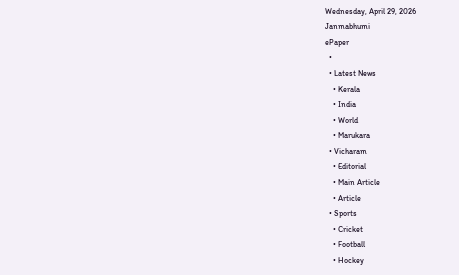Wednesday, April 29, 2026
Janmabhumi
ePaper
  •
  • Latest News
    • Kerala
    • India
    • World
    • Marukara
  • Vicharam
    • Editorial
    • Main Article
    • Article
  • Sports
    • Cricket
    • Football
    • Hockey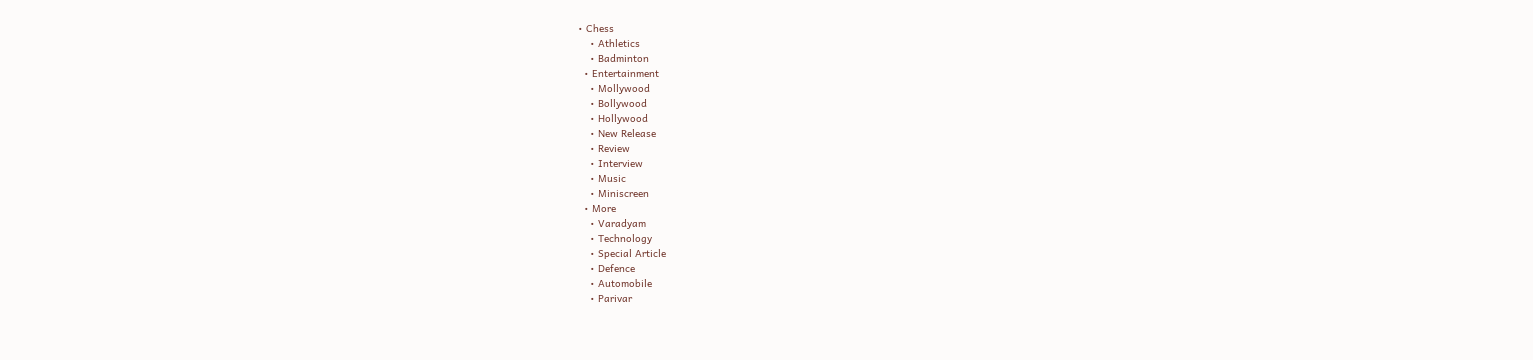• Chess
    • Athletics
    • Badminton
  • Entertainment
    • Mollywood
    • Bollywood
    • Hollywood
    • New Release
    • Review
    • Interview
    • Music
    • Miniscreen
  • More
    • Varadyam
    • Technology
    • Special Article
    • Defence
    • Automobile
    • Parivar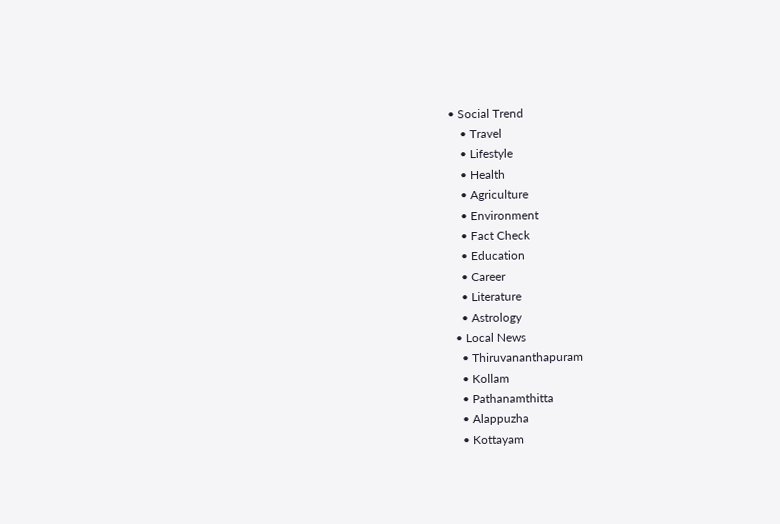• Social Trend
    • Travel
    • Lifestyle
    • Health
    • Agriculture
    • Environment
    • Fact Check
    • Education
    • Career
    • Literature
    • Astrology
  • Local News
    • Thiruvananthapuram
    • Kollam
    • Pathanamthitta
    • Alappuzha
    • Kottayam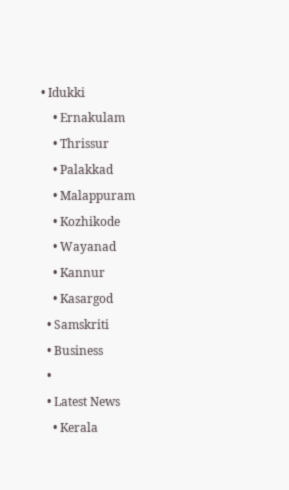• Idukki
    • Ernakulam
    • Thrissur
    • Palakkad
    • Malappuram
    • Kozhikode
    • Wayanad
    • Kannur
    • Kasargod
  • Samskriti
  • Business
  •
  • Latest News
    • Kerala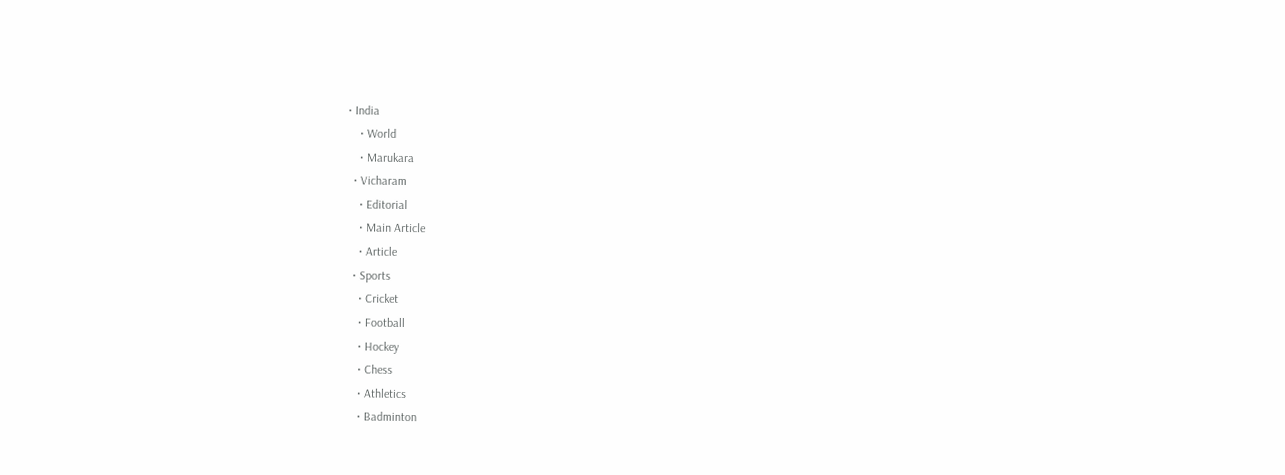• India
    • World
    • Marukara
  • Vicharam
    • Editorial
    • Main Article
    • Article
  • Sports
    • Cricket
    • Football
    • Hockey
    • Chess
    • Athletics
    • Badminton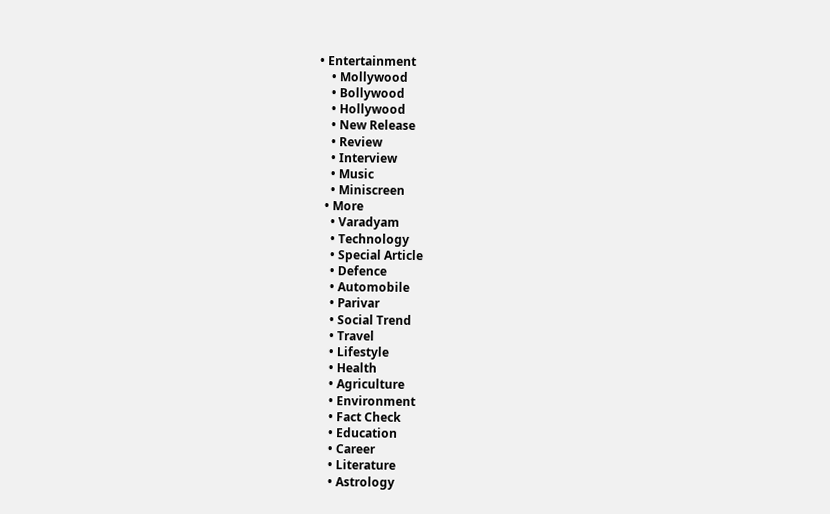• Entertainment
    • Mollywood
    • Bollywood
    • Hollywood
    • New Release
    • Review
    • Interview
    • Music
    • Miniscreen
  • More
    • Varadyam
    • Technology
    • Special Article
    • Defence
    • Automobile
    • Parivar
    • Social Trend
    • Travel
    • Lifestyle
    • Health
    • Agriculture
    • Environment
    • Fact Check
    • Education
    • Career
    • Literature
    • Astrology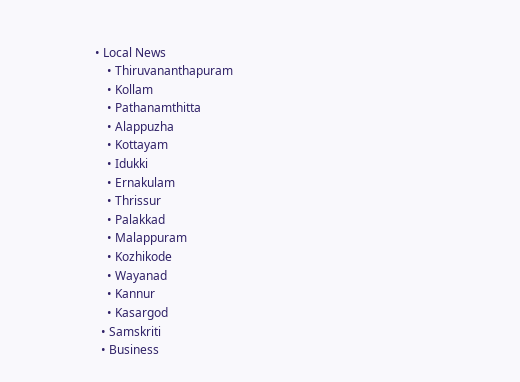• Local News
    • Thiruvananthapuram
    • Kollam
    • Pathanamthitta
    • Alappuzha
    • Kottayam
    • Idukki
    • Ernakulam
    • Thrissur
    • Palakkad
    • Malappuram
    • Kozhikode
    • Wayanad
    • Kannur
    • Kasargod
  • Samskriti
  • Business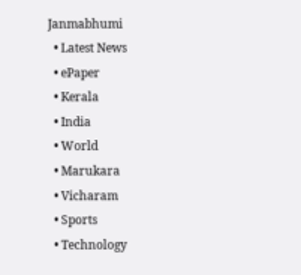Janmabhumi
  • Latest News
  • ePaper
  • Kerala
  • India
  • World
  • Marukara
  • Vicharam
  • Sports
  • Technology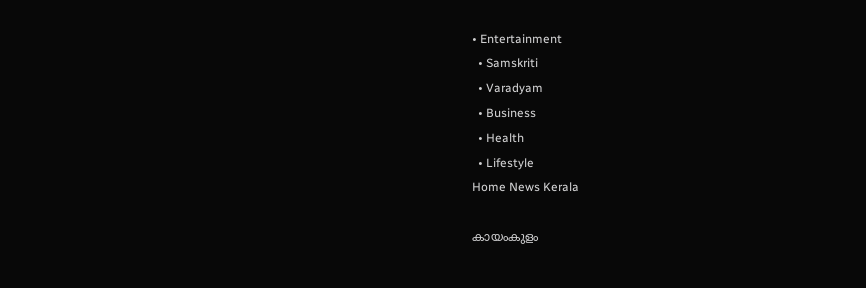• Entertainment
  • Samskriti
  • Varadyam
  • Business
  • Health
  • Lifestyle
Home News Kerala

കായംകുളം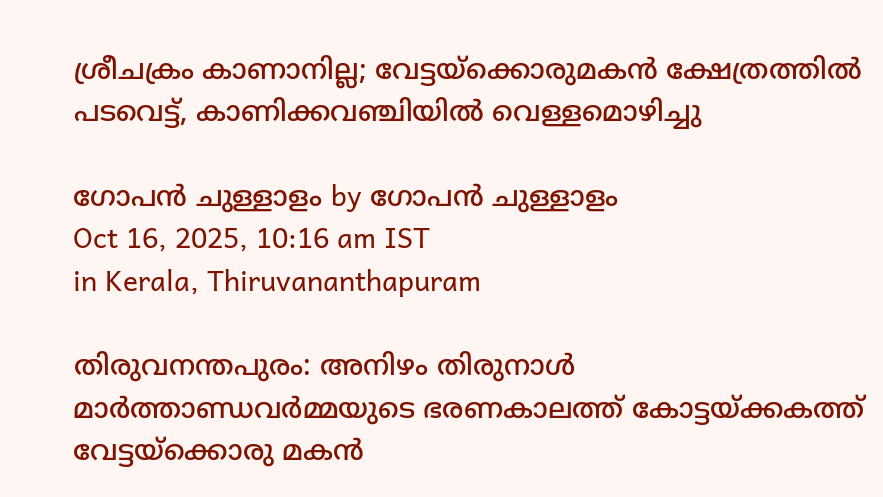ശ്രീചക്രം കാണാനില്ല; വേട്ടയ്‌ക്കൊരുമകന്‍ ക്ഷേത്രത്തില്‍ പടവെട്ട്, കാണിക്കവഞ്ചിയില്‍ വെള്ളമൊഴിച്ചു

ഗോപന്‍ ചുള്ളാളം by ഗോപന്‍ ചുള്ളാളം
Oct 16, 2025, 10:16 am IST
in Kerala, Thiruvananthapuram

തിരുവനന്തപുരം: അനിഴം തിരുനാള്‍ മാര്‍ത്താണ്ഡവര്‍മ്മയുടെ ഭരണകാലത്ത് കോട്ടയ്‌ക്കകത്ത് വേട്ടയ്‌ക്കൊരു മകന്‍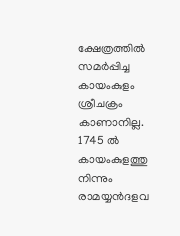ക്ഷേത്രത്തില്‍ സമര്‍പ്പിച്ച കായംകുളം ശ്രീചക്രം കാണാനില്ല. 1745 ല്‍ കായംകുളത്തു നിന്നും രാമയ്യന്‍ദളവ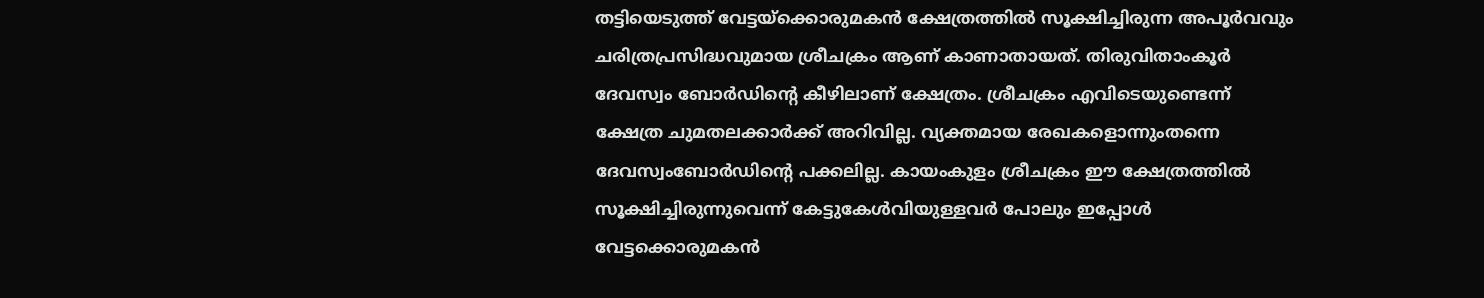തട്ടിയെടുത്ത് വേട്ടയ്‌ക്കൊരുമകന്‍ ക്ഷേത്രത്തില്‍ സൂക്ഷിച്ചിരുന്ന അപൂര്‍വവും ചരിത്രപ്രസിദ്ധവുമായ ശ്രീചക്രം ആണ് കാണാതായത്. തിരുവിതാംകൂര്‍ ദേവസ്വം ബോര്‍ഡിന്റെ കീഴിലാണ് ക്ഷേത്രം. ശ്രീചക്രം എവിടെയുണ്ടെന്ന് ക്ഷേത്ര ചുമതലക്കാര്‍ക്ക് അറിവില്ല. വ്യക്തമായ രേഖകളൊന്നുംതന്നെ ദേവസ്വംബോര്‍ഡിന്റെ പക്കലില്ല. കായംകുളം ശ്രീചക്രം ഈ ക്ഷേത്രത്തില്‍ സൂക്ഷിച്ചിരുന്നുവെന്ന് കേട്ടുകേള്‍വിയുള്ളവര്‍ പോലും ഇപ്പോള്‍ വേട്ടക്കൊരുമകന്‍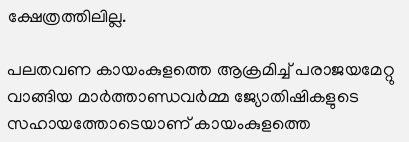ക്ഷേത്രത്തിലില്ല.

പലതവണ കായംകുളത്തെ ആക്രമിച്ച് പരാജയമേറ്റു വാങ്ങിയ മാര്‍ത്താണ്ഡവര്‍മ്മ ജ്യോതിഷികളുടെ സഹായത്തോടെയാണ് കായംകുളത്തെ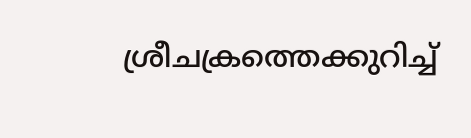ശ്രീചക്രത്തെക്കുറിച്ച്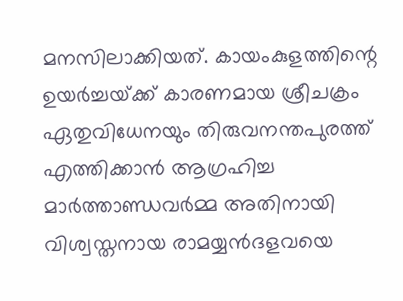മനസിലാക്കിയത്. കായംകുളത്തിന്റെ ഉയര്‍ച്ചയ്‌ക്ക് കാരണമായ ശ്രീചക്രം ഏതുവിധേനയും തിരുവനന്തപുരത്ത് എത്തിക്കാന്‍ ആഗ്രഹിച്ച മാര്‍ത്താണ്ഡവര്‍മ്മ അതിനായി വിശ്വസ്തനായ രാമയ്യന്‍ദളവയെ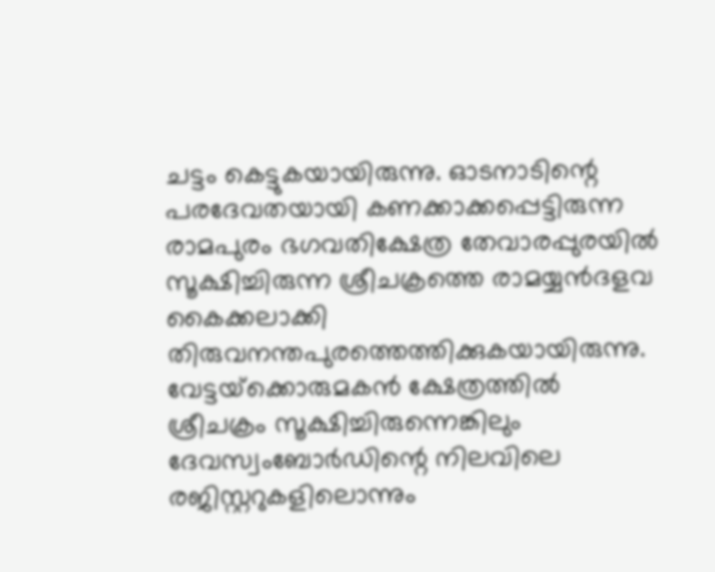ചട്ടം കെട്ടുകയായിരുന്നു. ഓടനാടിന്റെ പരദേവതയായി കണക്കാക്കപ്പെട്ടിരുന്ന രാമപുരം ഭഗവതിക്ഷേത്ര തേവാരപ്പുരയില്‍ സൂക്ഷിച്ചിരുന്ന ശ്രീചക്രത്തെ രാമയ്യന്‍ദളവ കൈക്കലാക്കി തിരുവനന്തപുരത്തെത്തിക്കുകയായിരുന്നു. വേട്ടയ്‌ക്കൊരുമകന്‍ ക്ഷേത്രത്തില്‍ ശ്രീചക്രം സൂക്ഷിച്ചിരുന്നെങ്കിലും ദേവസ്വംബോര്‍ഡിന്റെ നിലവിലെ രജിസ്റ്ററുകളിലൊന്നും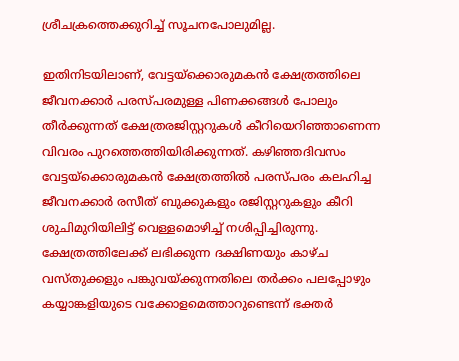ശ്രീചക്രത്തെക്കുറിച്ച് സൂചനപോലുമില്ല.

ഇതിനിടയിലാണ്, വേട്ടയ്‌ക്കൊരുമകന്‍ ക്ഷേത്രത്തിലെ ജീവനക്കാര്‍ പരസ്പരമുള്ള പിണക്കങ്ങള്‍ പോലും തീര്‍ക്കുന്നത് ക്ഷേത്രരജിസ്റ്ററുകള്‍ കീറിയെറിഞ്ഞാണെന്ന വിവരം പുറത്തെത്തിയിരിക്കുന്നത്. കഴിഞ്ഞദിവസം വേട്ടയ്‌ക്കൊരുമകന്‍ ക്ഷേത്രത്തില്‍ പരസ്പരം കലഹിച്ച ജീവനക്കാര്‍ രസീത് ബുക്കുകളും രജിസ്റ്ററുകളും കീറി ശുചിമുറിയിലിട്ട് വെള്ളമൊഴിച്ച് നശിപ്പിച്ചിരുന്നു. ക്ഷേത്രത്തിലേക്ക് ലഭിക്കുന്ന ദക്ഷിണയും കാഴ്ച വസ്തുക്കളും പങ്കുവയ്‌ക്കുന്നതിലെ തര്‍ക്കം പലപ്പോഴും കയ്യാങ്കളിയുടെ വക്കോളമെത്താറുണ്ടെന്ന് ഭക്തര്‍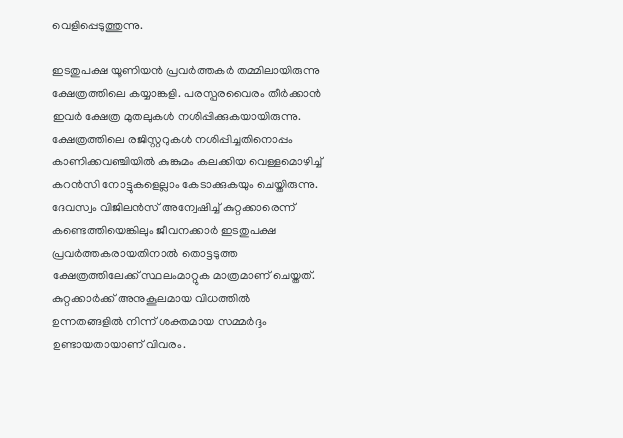വെളിപ്പെടുത്തുന്നു.

ഇടതുപക്ഷ യൂണിയന്‍ പ്രവര്‍ത്തകര്‍ തമ്മിലായിരുന്നു ക്ഷേത്രത്തിലെ കയ്യാങ്കളി. പരസ്പരവൈരം തീര്‍ക്കാന്‍ ഇവര്‍ ക്ഷേത്ര മുതലുകള്‍ നശിപ്പിക്കുകയായിരുന്നു. ക്ഷേത്രത്തിലെ രജിസ്റ്ററുകള്‍ നശിപ്പിച്ചതിനൊപ്പം കാണിക്കവഞ്ചിയില്‍ കുങ്കുമം കലക്കിയ വെള്ളമൊഴിച്ച് കറന്‍സി നോട്ടുകളെല്ലാം കേടാക്കുകയും ചെയ്തിരുന്നു. ദേവസ്വം വിജിലന്‍സ് അന്വേഷിച്ച് കുറ്റക്കാരെന്ന് കണ്ടെത്തിയെങ്കിലും ജീവനക്കാര്‍ ഇടതുപക്ഷ പ്രവര്‍ത്തകരായതിനാല്‍ തൊട്ടടുത്ത ക്ഷേത്രത്തിലേക്ക് സ്ഥലംമാറ്റുക മാത്രമാണ് ചെയ്തത്. കുറ്റക്കാര്‍ക്ക് അനുകൂലമായ വിധത്തില്‍ ഉന്നതങ്ങളില്‍ നിന്ന് ശക്തമായ സമ്മര്‍ദ്ദം ഉണ്ടായതായാണ് വിവരം.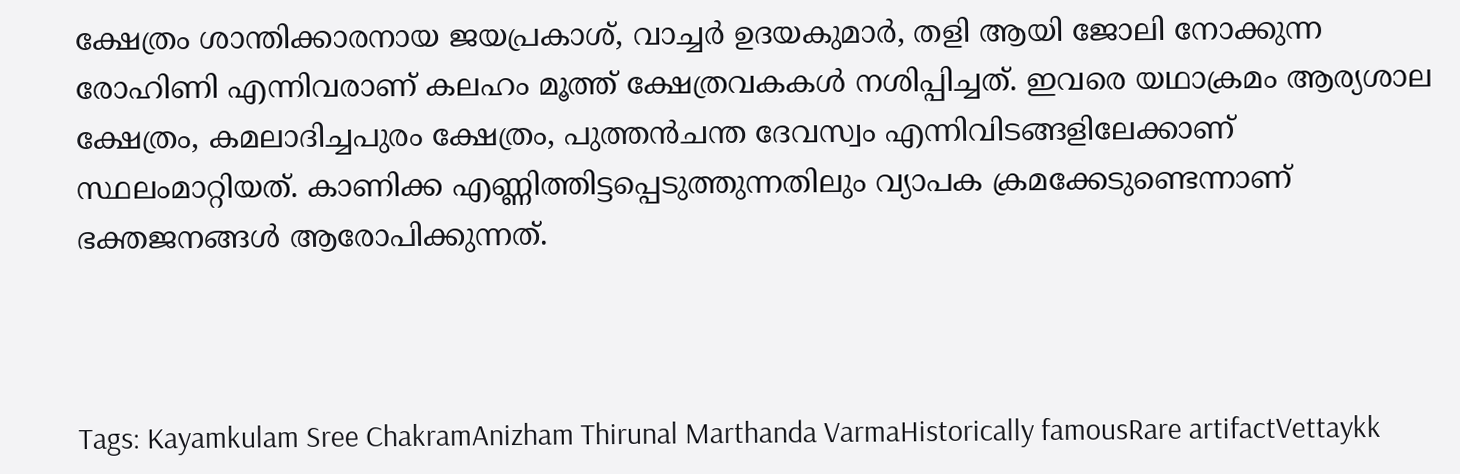ക്ഷേത്രം ശാന്തിക്കാരനായ ജയപ്രകാശ്, വാച്ചര്‍ ഉദയകുമാര്‍, തളി ആയി ജോലി നോക്കുന്ന രോഹിണി എന്നിവരാണ് കലഹം മൂത്ത് ക്ഷേത്രവകകള്‍ നശിപ്പിച്ചത്. ഇവരെ യഥാക്രമം ആര്യശാല ക്ഷേത്രം, കമലാദിച്ചപുരം ക്ഷേത്രം, പുത്തന്‍ചന്ത ദേവസ്വം എന്നിവിടങ്ങളിലേക്കാണ് സ്ഥലംമാറ്റിയത്. കാണിക്ക എണ്ണിത്തിട്ടപ്പെടുത്തുന്നതിലും വ്യാപക ക്രമക്കേടുണ്ടെന്നാണ് ഭക്തജനങ്ങള്‍ ആരോപിക്കുന്നത്.



Tags: Kayamkulam Sree ChakramAnizham Thirunal Marthanda VarmaHistorically famousRare artifactVettaykk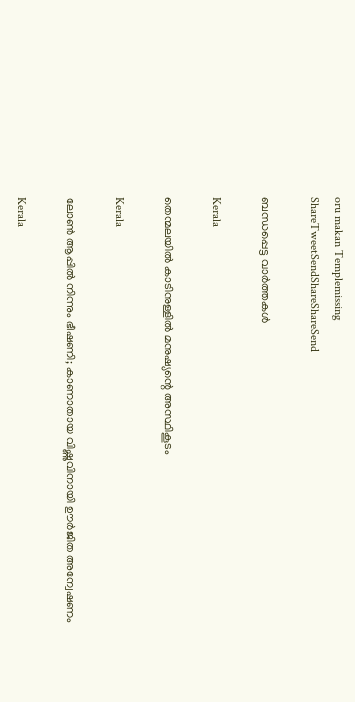oru makan Templemissing
ShareTweetSendShareShareSend

ബന്ധപ്പെട്ട വാര്‍ത്തകള്‍

Kerala

തെന്മലയില്‍ കാടിനുള്ളില്‍ മനുഷ്യന്റെ അസ്ഥികൂടം

Kerala

ലോൺ ആപ്പിൽ നിന്നും ഭീഷണി; കാണാതായ വിഷ്ണുവിനായി ഊർജിത അന്വേഷണം

Kerala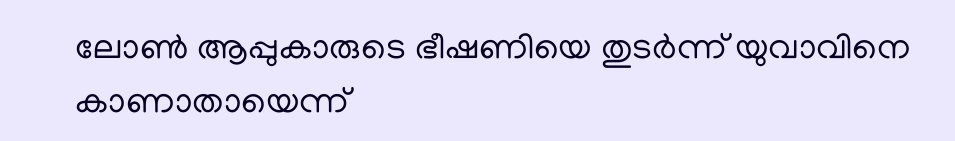ലോണ്‍ ആപ്പുകാരുടെ ഭീഷണിയെ തുടര്‍ന്ന് യുവാവിനെ കാണാതായെന്ന്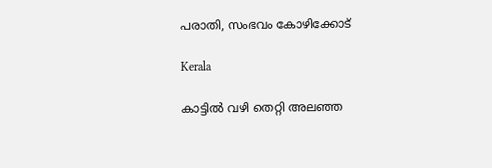പരാതി, സംഭവം കോഴിക്കോട്

Kerala

കാട്ടില്‍ വഴി തെറ്റി അലഞ്ഞ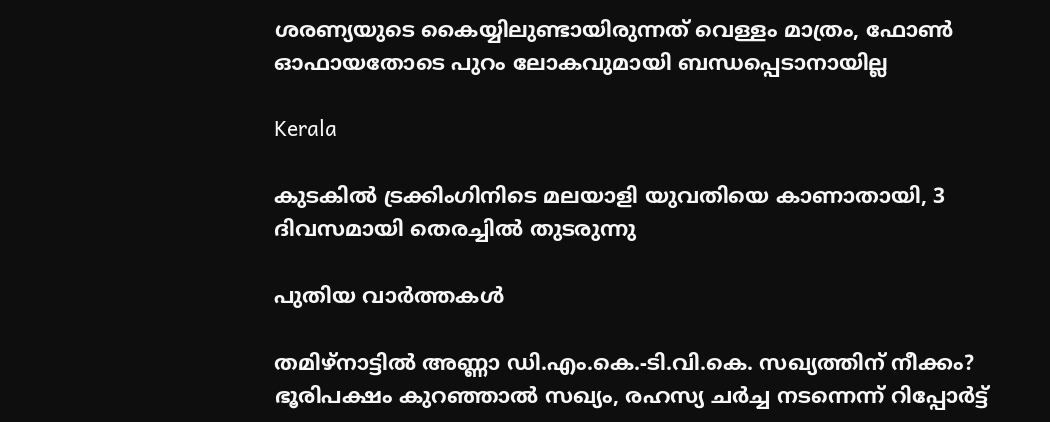ശരണ്യയുടെ കൈയ്യിലുണ്ടായിരുന്നത് വെള്ളം മാത്രം, ഫോണ്‍ ഓഫായതോടെ പുറം ലോകവുമായി ബന്ധപ്പെടാനായില്ല

Kerala

കുടകില്‍ ട്രക്കിംഗിനിടെ മലയാളി യുവതിയെ കാണാതായി, 3 ദിവസമായി തെരച്ചില്‍ തുടരുന്നു

പുതിയ വാര്‍ത്തകള്‍

തമിഴ്‌നാട്ടിൽ അണ്ണാ ഡി.എം.കെ.-ടി.വി.കെ. സഖ്യത്തിന് നീക്കം? ഭൂരിപക്ഷം കുറഞ്ഞാൽ സഖ്യം, രഹസ്യ ചർച്ച നടന്നെന്ന് റിപ്പോർട്ട്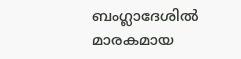ബംഗ്ലാദേശില്‍ മാരകമായ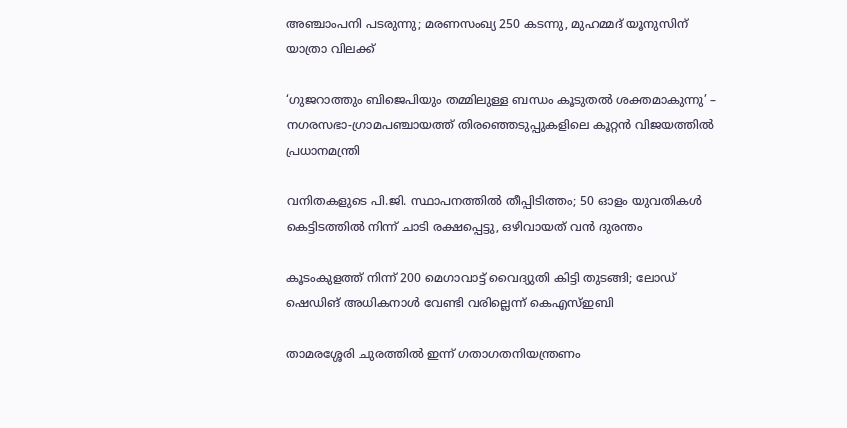അഞ്ചാംപനി പടരുന്നു; മരണസംഖ്യ 250 കടന്നു, മുഹമ്മദ് യൂനുസിന് യാത്രാ വിലക്ക്

‘ഗുജറാത്തും ബിജെപിയും തമ്മിലുള്ള ബന്ധം കൂടുതൽ ശക്തമാകുന്നു’ – നഗരസഭാ-ഗ്രാമപഞ്ചായത്ത് തിരഞ്ഞെടുപ്പുകളിലെ കൂറ്റൻ വിജയത്തിൽ പ്രധാനമന്ത്രി

വനിതകളുടെ പി.ജി. സ്ഥാപനത്തിൽ തീപ്പിടിത്തം; 50 ഓളം യുവതികൾ കെട്ടിടത്തിൽ നിന്ന് ചാടി രക്ഷപ്പെട്ടു, ഒഴിവായത് വന്‍ ദുരന്തം

കൂടംകുളത്ത് നിന്ന് 200 മെഗാവാട്ട് വൈദ്യുതി കിട്ടി തുടങ്ങി; ലോഡ് ഷെഡിങ് അധികനാള്‍ വേണ്ടി വരില്ലെന്ന് കെഎസ്ഇബി

താമരശ്ശേരി ചുരത്തിൽ ഇന്ന് ഗതാഗതനിയന്ത്രണം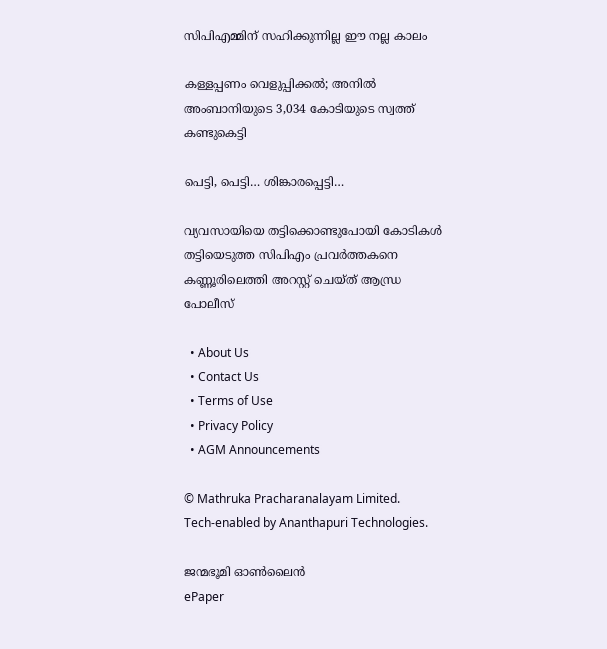സിപിഎമ്മിന് സഹിക്കുന്നില്ല ഈ നല്ല കാലം

കള്ളപ്പണം വെളുപ്പിക്കല്‍; അനില്‍ അംബാനിയുടെ 3,034 കോടിയുടെ സ്വത്ത് കണ്ടുകെട്ടി

പെട്ടി, പെട്ടി… ശിങ്കാരപ്പെട്ടി…

വ്യവസായിയെ തട്ടിക്കൊണ്ടുപോയി കോടികൾ തട്ടിയെടുത്ത സിപിഎം പ്രവർത്തകനെ കണ്ണൂരിലെത്തി അറസ്റ്റ് ചെയ്ത് ആന്ധ്ര പോലീസ്

  • About Us
  • Contact Us
  • Terms of Use
  • Privacy Policy
  • AGM Announcements

© Mathruka Pracharanalayam Limited.
Tech-enabled by Ananthapuri Technologies.

ജന്മഭൂമി ഓണ്‍ലൈന്‍
ePaper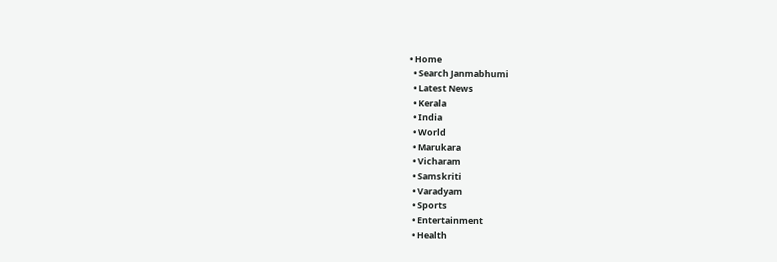• Home
  • Search Janmabhumi
  • Latest News
  • Kerala
  • India
  • World
  • Marukara
  • Vicharam
  • Samskriti
  • Varadyam
  • Sports
  • Entertainment
  • Health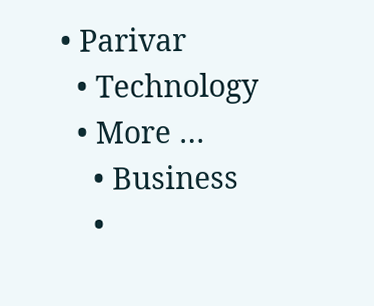• Parivar
  • Technology
  • More …
    • Business
    •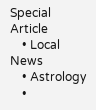Special Article
    • Local News
    • Astrology
    •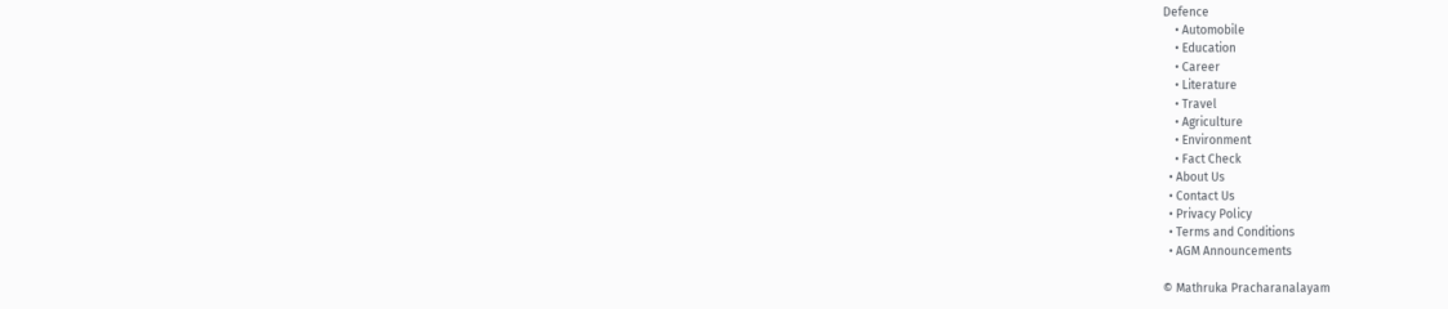Defence
    • Automobile
    • Education
    • Career
    • Literature
    • Travel
    • Agriculture
    • Environment
    • Fact Check
  • About Us
  • Contact Us
  • Privacy Policy
  • Terms and Conditions
  • AGM Announcements

© Mathruka Pracharanalayam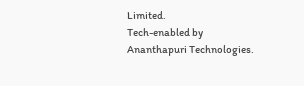Limited.
Tech-enabled by Ananthapuri Technologies.